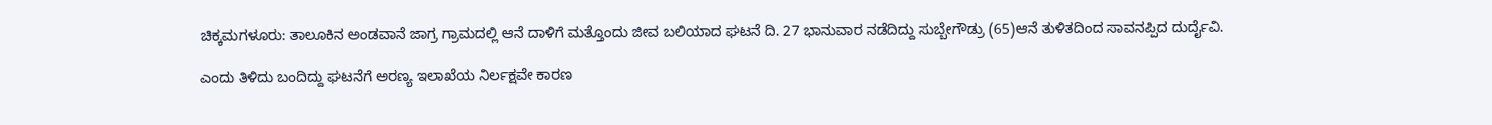ಚಿಕ್ಕಮಗಳೂರು: ತಾಲೂಕಿನ ಅಂಡವಾನೆ ಜಾಗ್ರ ಗ್ರಾಮದಲ್ಲಿ ಆನೆ ದಾಳಿಗೆ ಮತ್ತೊಂದು ಜೀವ ಬಲಿಯಾದ ಘಟನೆ ದಿ. 27 ಭಾನುವಾರ ನಡೆದಿದ್ದು ಸುಬ್ಬೇಗೌಡ್ರು (65)ಆನೆ ತುಳಿತದಿಂದ ಸಾವನಪ್ಪಿದ ದುರ್ದೈವಿ.

ಎಂದು ತಿಳಿದು ಬಂದಿದ್ದು ಘಟನೆಗೆ ಅರಣ್ಯ ಇಲಾಖೆಯ ನಿರ್ಲಕ್ಷವೇ ಕಾರಣ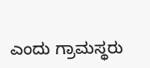ಎಂದು ಗ್ರಾಮಸ್ಥರು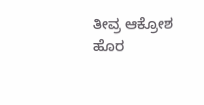ತೀವ್ರ ಆಕ್ರೋಶ ಹೊರ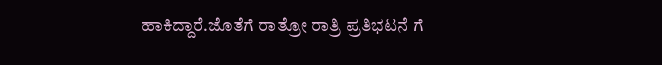ಹಾಕಿದ್ದಾರೆ.ಜೊತೆಗೆ ರಾತ್ರೋ ರಾತ್ರಿ ಪ್ರತಿಭಟನೆ ಗೆ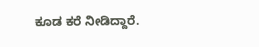ಕೂಡ ಕರೆ ನೀಡಿದ್ದಾರೆ.